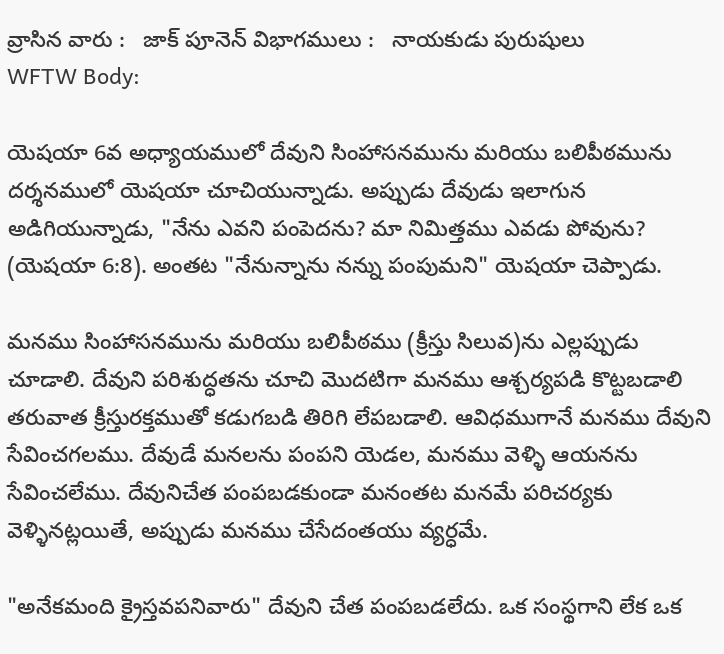వ్రాసిన వారు :   జాక్ పూనెన్ విభాగములు :   నాయకుడు పురుషులు
WFTW Body:

యెషయా 6వ అధ్యాయములో దేవుని సింహాసనమును మరియు బలిపీఠమును దర్శనములో యెషయా చూచియున్నాడు. అప్పుడు దేవుడు ఇలాగున అడిగియున్నాడు, "నేను ఎవని పంపెదను? మా నిమిత్తము ఎవడు పోవును? (యెషయా 6:8). అంతట "నేనున్నాను నన్ను పంపుమని" యెషయా చెప్పాడు.

మనము సింహాసనమును మరియు బలిపీఠము (క్రీస్తు సిలువ)ను ఎల్లప్పుడు చూడాలి. దేవుని పరిశుద్ధతను చూచి మొదటిగా మనము ఆశ్చర్యపడి కొట్టబడాలి తరువాత క్రీస్తురక్తముతో కడుగబడి తిరిగి లేపబడాలి. ఆవిధముగానే మనము దేవుని సేవించగలము. దేవుడే మనలను పంపని యెడల, మనము వెళ్ళి ఆయనను సేవించలేము. దేవునిచేత పంపబడకుండా మనంతట మనమే పరిచర్యకు వెళ్ళినట్లయితే, అప్పుడు మనము చేసేదంతయు వ్యర్ధమే.

"అనేకమంది క్రైస్తవపనివారు" దేవుని చేత పంపబడలేదు. ఒక సంస్థగాని లేక ఒక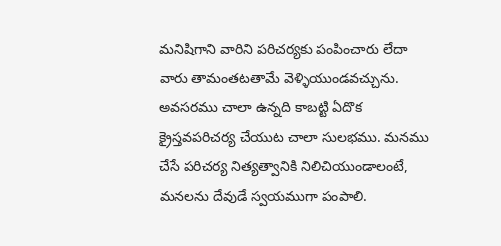మనిషిగాని వారిని పరిచర్యకు పంపించారు లేదా వారు తామంతటతామే వెళ్ళియుండవచ్చును. అవసరము చాలా ఉన్నది కాబట్టి ఏదొక క్రైస్తవపరిచర్య చేయుట చాలా సులభము. మనము చేసే పరిచర్య నిత్యత్వానికి నిలిచియుండాలంటే, మనలను దేవుడే స్వయముగా పంపాలి.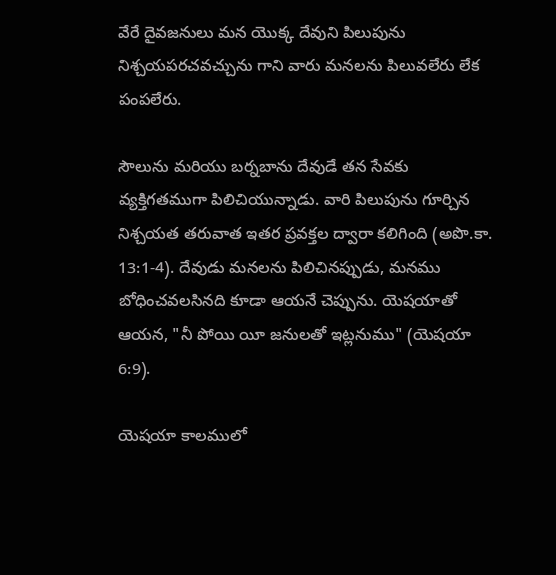వేరే దైవజనులు మన యొక్క దేవుని పిలుపును నిశ్చయపరచవచ్చును గాని వారు మనలను పిలువలేరు లేక పంపలేరు.

సౌలును మరియు బర్నబాను దేవుడే తన సేవకు వ్యక్తిగతముగా పిలిచియున్నాడు. వారి పిలుపును గూర్చిన నిశ్చయత తరువాత ఇతర ప్రవక్తల ద్వారా కలిగింది (అపొ.కా. 13:1-4). దేవుడు మనలను పిలిచినప్పుడు, మనము బోధించవలసినది కూడా ఆయనే చెప్పును. యెషయాతో ఆయన, "నీ పోయి యీ జనులతో ఇట్లనుము" (యెషయా 6:9).

యెషయా కాలములో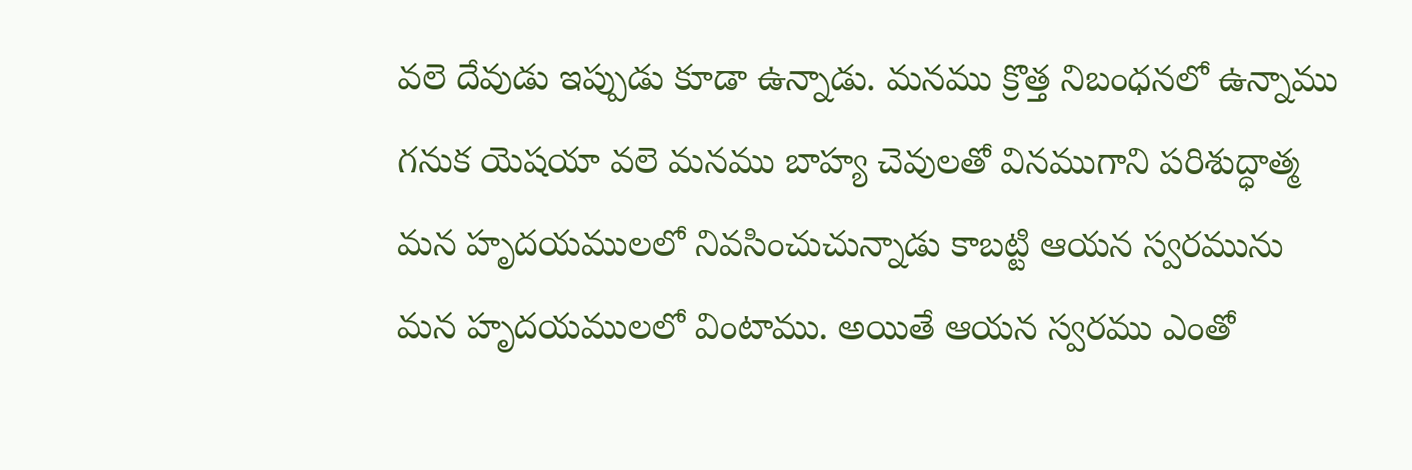వలె దేవుడు ఇప్పుడు కూడా ఉన్నాడు. మనము క్రొత్త నిబంధనలో ఉన్నాము గనుక యెషయా వలె మనము బాహ్య చెవులతో వినముగాని పరిశుద్ధాత్మ మన హృదయములలో నివసించుచున్నాడు కాబట్టి ఆయన స్వరమును మన హృదయములలో వింటాము. అయితే ఆయన స్వరము ఎంతో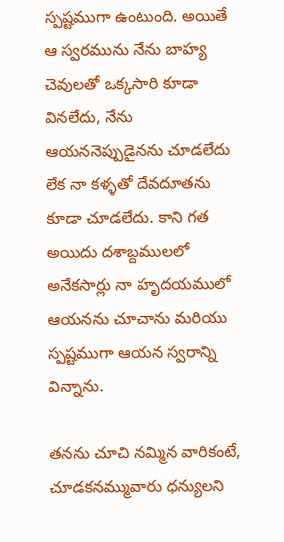స్పష్టముగా ఉంటుంది. అయితే ఆ స్వరమును నేను బాహ్య చెవులతో ఒక్కసారి కూడా వినలేదు, నేను ఆయననెప్పుడైనను చూడలేదు లేక నా కళ్ళతో దేవదూతను కూడా చూడలేదు. కాని గత అయిదు దశాబ్దములలో అనేకసార్లు నా హృదయములో ఆయనను చూచాను మరియు స్పష్టముగా ఆయన స్వరాన్ని విన్నాను.

తనను చూచి నమ్మిన వారికంటే, చూడకనమ్మువారు ధన్యులని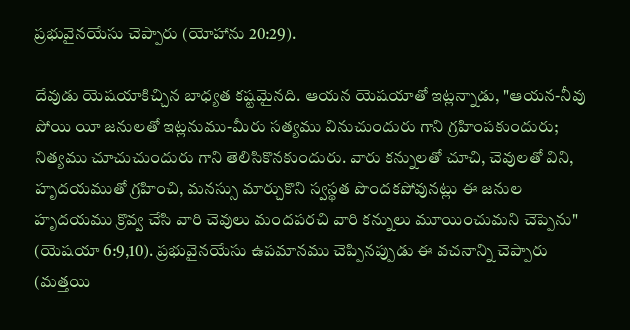ప్రభువైనయేసు చెప్పారు (యోహాను 20:29).

దేవుడు యెషయాకిచ్చిన బాధ్యత కష్టమైనది. ఆయన యెషయాతో ఇట్లన్నాడు, "ఆయన-నీవు పోయి యీ జనులతో ఇట్లనుము-మీరు సత్యము వినుచుందురు గాని గ్రహింపకుందురు; నిత్యము చూచుచుందురు గాని తెలిసికొనకుందురు. వారు కన్నులతో చూచి, చెవులతో విని, హృదయముతో గ్రహించి, మనస్సు మార్చుకొని స్వస్థత పొందకపోవునట్లు ఈ జనుల హృదయము క్రొవ్వ చేసి వారి చెవులు మందపరచి వారి కన్నులు మూయించుమని చెప్పెను" (యెషయా 6:9,10). ప్రభువైనయేసు ఉపమానము చెప్పినప్పుడు ఈ వచనాన్ని చెప్పారు (మత్తయి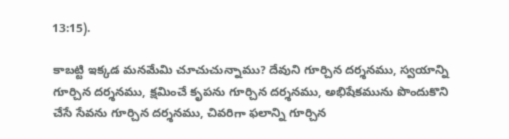13:15).

కాబట్టి ఇక్కడ మనమేమి చూచుచున్నాము? దేవుని గూర్చిన దర్శనము, స్వయాన్ని గూర్చిన దర్శనము, క్షమించే కృపను గూర్చిన దర్శనము, అభిషేకమును పొందుకొని చేసే సేవను గూర్చిన దర్శనము, చివరిగా ఫలాన్ని గూర్చిన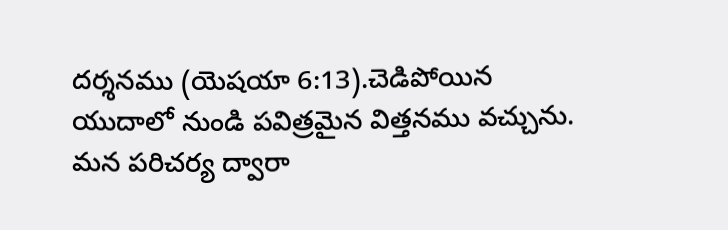దర్శనము (యెషయా 6:13).చెడిపోయిన యుదాలో నుండి పవిత్రమైన విత్తనము వచ్చును. మన పరిచర్య ద్వారా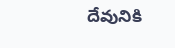దేవునికి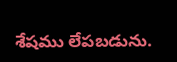శేషము లేపబడును.